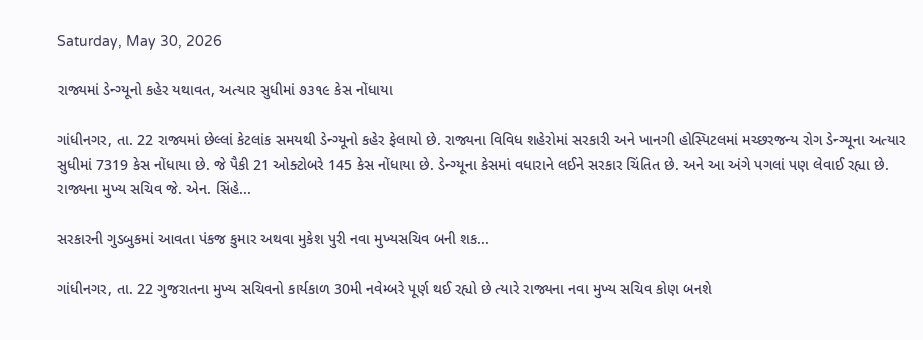Saturday, May 30, 2026

રાજ્યમાં ડેન્ગ્યૂનો કહેર યથાવત, અત્યાર સુધીમાં ૭૩૧૯ કેસ નોંધાયા

ગાંધીનગર, તા. 22 રાજ્યમાં છેલ્લાં કેટલાંક સમયથી ડેન્ગ્યૂનો કહેર ફેલાયો છે. રાજ્યના વિવિધ શહેરોમાં સરકારી અને ખાનગી હોસ્પિટલમાં મચ્છરજન્ય રોગ ડેન્ગ્યૂના અત્યાર સુધીમાં 7319 કેસ નોંધાયા છે. જે પૈકી 21 ઓક્ટોબરે 145 કેસ નોંધાયા છે. ડેન્ગ્યૂના કેસમાં વધારાને લઈને સરકાર ચિંતિત છે. અને આ અંગે પગલાં પણ લેવાઈ રહ્યા છે. રાજ્યના મુખ્ય સચિવ જે. એન. સિંહે...

સરકારની ગુડબુકમાં આવતા પંકજ કુમાર અથવા મુકેશ પુરી નવા મુખ્યસચિવ બની શક...

ગાંધીનગર, તા. 22 ગુજરાતના મુખ્ય સચિવનો કાર્યકાળ 30મી નવેમ્બરે પૂર્ણ થઈ રહ્યો છે ત્યારે રાજ્યના નવા મુખ્ય સચિવ કોણ બનશે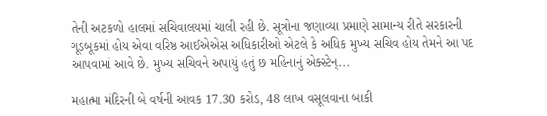તેની અટકળો હાલમાં સચિવાલયમાં ચાલી રહી છે. સૂત્રોના જણાવ્યા પ્રમાણે સામાન્ય રીતે સરકારની ગૂડબૂકમાં હોય એવા વરિષ્ઠ આઈએએસ અધિકારીઓ એટલે કે અધિક મુખ્ય સચિવ હોય તેમને આ પદ આપવામાં આવે છે. મુખ્ય સચિવને અપાયું હતું છ મહિનાનું એક્સ્ટેન્...

મહાત્મા મંદિરની બે વર્ષની આવક 17.30 કરોડ, 48 લાખ વસૂલવાના બાકી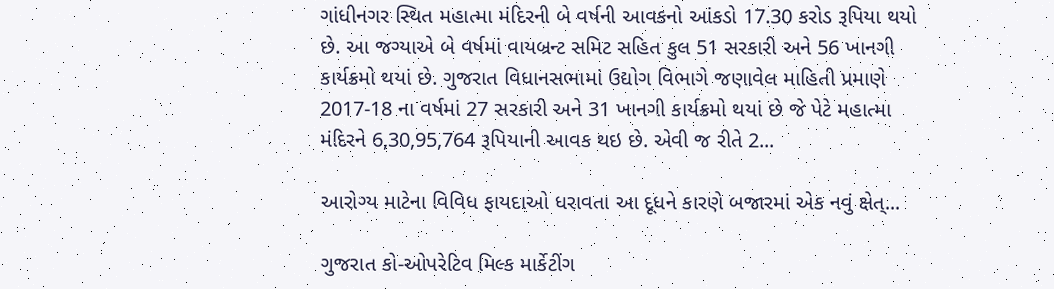ગાંધીનગર સ્થિત મહાત્મા મંદિરની બે વર્ષની આવકનો આંકડો 17.30 કરોડ રૂપિયા થયો છે. આ જગ્યાએ બે વર્ષમાં વાયબ્રન્ટ સમિટ સહિત કુલ 51 સરકારી અને 56 ખાનગી કાર્યક્રમો થયાં છે. ગુજરાત વિધાનસભામાં ઉદ્યોગ વિભાગે જણાવેલ માહિતી પ્રમાણે 2017-18 ના વર્ષમાં 27 સરકારી અને 31 ખાનગી કાર્યક્રમો થયાં છે જે પેટે મહાત્મા મંદિરને 6,30,95,764 રૂપિયાની આવક થઇ છે. એવી જ રીતે 2...

આરોગ્ય માટેના વિવિધ ફાયદાઓ ધરાવતા આ દૂધને કારણે બજારમાં એક નવું ક્ષેત્...

ગુજરાત કો-ઓપરેટિવ મિલ્ક માર્કેટીંગ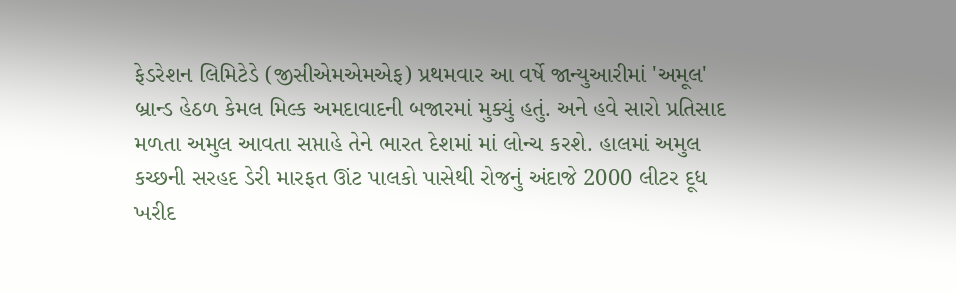ફેડરેશન લિમિટેડે (જીસીએમએમએફ) પ્રથમવાર આ વર્ષે જાન્યુઆરીમાં 'અમૂલ' બ્રાન્ડ હેઠળ કેમલ મિલ્ક અમદાવાદની બજારમાં મુક્યું હતું. અને હવે સારો પ્રતિસાદ મળતા અમુલ આવતા સપ્તાહે તેને ભારત દેશમાં માં લોન્ચ કરશે. હાલમાં અમુલ કચ્છની સરહદ ડેરી મારફત ઊંટ પાલકો પાસેથી રોજનું અંદાજે 2000 લીટર દૂધ ખરીદ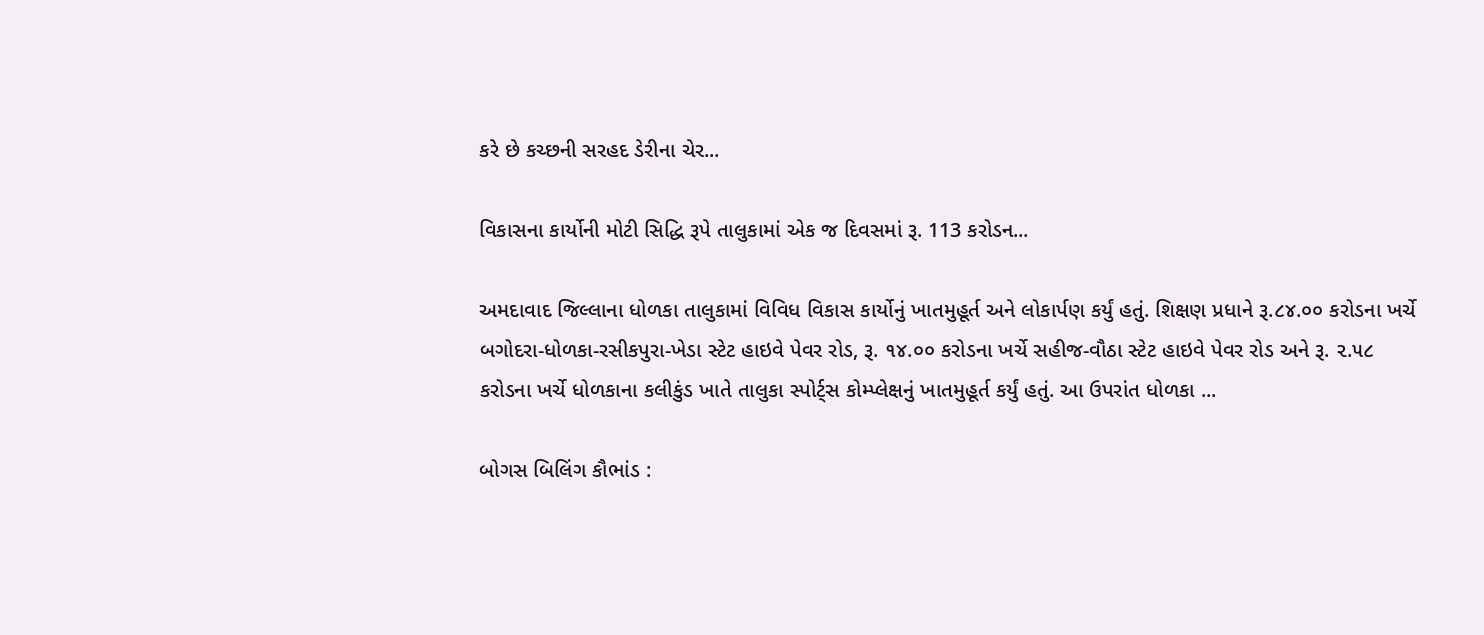કરે છે કચ્છની સરહદ ડેરીના ચેર...

વિકાસના કાર્યોની મોટી સિદ્ધિ રૂપે તાલુકામાં એક જ દિવસમાં રૂ. 113 કરોડન...

અમદાવાદ જિલ્લાના ધોળકા તાલુકામાં વિવિધ વિકાસ કાર્યોનું ખાતમુહૂર્ત અને લોકાર્પણ કર્યું હતું. શિક્ષણ પ્રધાને રૂ.૮૪.૦૦ કરોડના ખર્ચે બગોદરા-ધોળકા-રસીકપુરા-ખેડા સ્ટેટ હાઇવે પેવર રોડ, રૂ. ૧૪.૦૦ કરોડના ખર્ચે સહીજ-વૌઠા સ્ટેટ હાઇવે પેવર રોડ અને રૂ. ૨.૫૮ કરોડના ખર્ચે ધોળકાના કલીકુંડ ખાતે તાલુકા સ્પોર્ટ્સ કોમ્પ્લેક્ષનું ખાતમુહૂર્ત કર્યું હતું. આ ઉપરાંત ધોળકા ...

બોગસ બિલિંગ કૌભાંડ :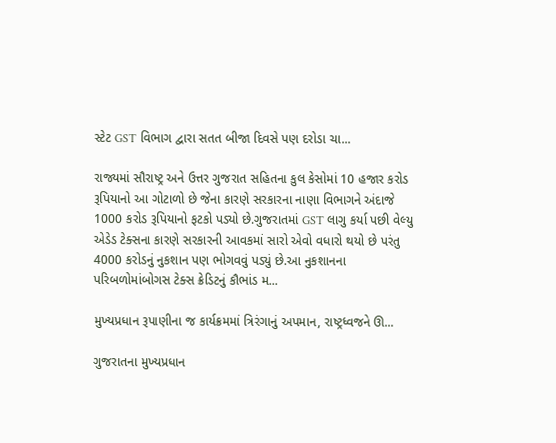સ્ટેટ GST વિભાગ દ્વારા સતત બીજા દિવસે પણ દરોડા ચા...

રાજ્યમાં સૌરાષ્ટ્ર અને ઉત્તર ગુજરાત સહિતના કુલ કેસોમાં 10 હજાર કરોડ રૂપિયાનો આ ગોટાળો છે જેના કારણે સરકારના નાણા વિભાગને અંદાજે 1000 કરોડ રૂપિયાનો ફટકો પડ્યો છે.ગુજરાતમાં GST લાગુ કર્યા પછી વેલ્યુ એડેડ ટેક્સના કારણે સરકારની આવકમાં સારો એવો વધારો થયો છે પરંતુ 4000 કરોડનું નુકશાન પણ ભોગવવું પડ્યું છે.આ નુકશાનના પરિબળોમાંબોગસ ટેક્સ ક્રેડિટનું કૌભાંડ મ...

મુખ્યપ્રધાન રૂપાણીના જ કાર્યક્રમમાં ત્રિરંગાનું અપમાન, રાષ્ટ્રધ્વજને ઊ...

ગુજરાતના મુખ્યપ્રધાન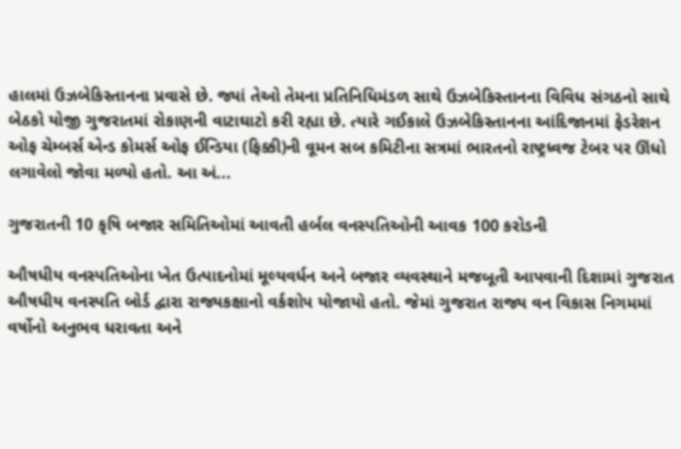હાલમાં ઉઝબેકિસ્તાનના પ્રવાસે છે. જ્યાં તેઓ તેમના પ્રતિનિધિમંડળ સાથે ઉઝબેકિસ્તાનના વિવિધ સંગઠનો સાથે બેઠકો યોજી ગુજરાતમાં રોકાણની વાટાઘાટો કરી રહ્યા છે. ત્યારે ગઈકાલે ઉઝબેકિસ્તાનના આંદિજાનમાં ફેડરેશન ઓફ ચેમ્બર્સ એન્ડ કોમર્સ ઓફ ઈન્ડિયા (ફિક્કી)ની વૂમન સબ કમિટીના સત્રમાં ભારતનો રાષ્ટ્રધ્વજ ટેબર પર ઊંધો લગાવેલો જોવા મળ્યો હતો. આ અં...

ગુજરાતની 10 કૃષિ બજાર સમિતિઓમાં આવતી હર્બલ વનસ્પતિઓની આવક 100 કરોડની

ઔષધીય વનસ્પતિઓના ખેત ઉત્પાદનોમાં મૂલ્યવર્ધન અને બજાર વ્યવસ્થાને મજબૂતી આપવાની દિશામાં ગુજરાત ઔષધીય વનસ્પતિ બોર્ડ દ્વારા રાજ્યકક્ષાનો વર્કશોપ યોજાયો હતો. જેમાં ગુજરાત રાજ્ય વન વિકાસ નિગમમાં વર્ષોનો અનુભવ ધરાવતા અને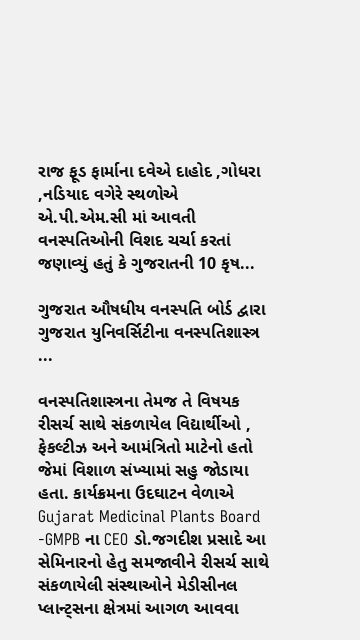રાજ ફૂડ ફાર્માના દવેએ દાહોદ ,ગોધરા ,નડિયાદ વગેરે સ્થળોએ એ.પી.એમ.સી માં આવતી વનસ્પતિઓની વિશદ ચર્ચા કરતાં જણાવ્યું હતું કે ગુજરાતની 10 કૃષ...

ગુજરાત ઔષધીય વનસ્પતિ બોર્ડ દ્વારા ગુજરાત યુનિવર્સિટીના વનસ્પતિશાસ્ત્ર ...

વનસ્પતિશાસ્ત્રના તેમજ તે વિષયક રીસર્ચ સાથે સંકળાયેલ વિદ્યાર્થીઓ , ફેકલ્ટીઝ અને આમંત્રિતો માટેનો હતો જેમાં વિશાળ સંખ્યામાં સહુ જોડાયા હતા. કાર્યક્રમના ઉદઘાટન વેળાએ Gujarat Medicinal Plants Board -GMPB ના CEO ડો.જગદીશ પ્રસાદે આ સેમિનારનો હેતુ સમજાવીને રીસર્ચ સાથે સંકળાયેલી સંસ્થાઓને મેડીસીનલ પ્લાન્ટ્સના ક્ષેત્રમાં આગળ આવવા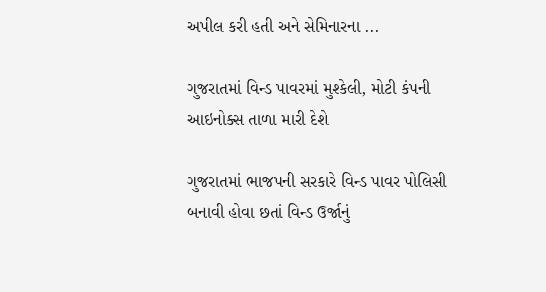અપીલ કરી હતી અને સેમિનારના ...

ગુજરાતમાં વિન્ડ પાવરમાં મુશ્કેલી, મોટી કંપની આઇનોક્સ તાળા મારી દેશે

ગુજરાતમાં ભાજપની સરકારે વિન્ડ પાવર પોલિસી બનાવી હોવા છતાં વિન્ડ ઉર્જાનું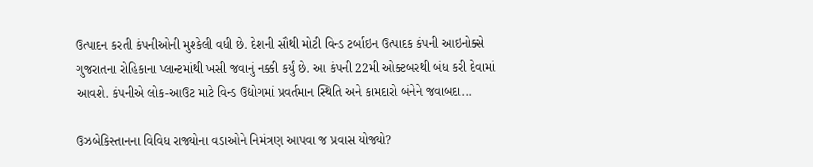ઉત્પાદન કરતી કંપનીઓની મુશ્કેલી વધી છે. દેશની સૌથી મોટી વિન્ડ ટર્બાઇન ઉત્પાદક કંપની આઇનોક્સે ગુજરાતના રોહિકાના પ્લાન્ટમાંથી ખસી જવાનું નક્કી કર્યું છે. આ કંપની 22મી ઓક્ટબરથી બંધ કરી દેવામાં આવશે. કંપનીએ લોક-આઉટ માટે વિન્ડ ઉદ્યોગમાં પ્રવર્તમાન સ્થિતિ અને કામદારો બંનેને જવાબદા...

ઉઝબેકિસ્તાનના વિવિધ રાજ્યોના વડાઓને નિમંત્રણ આપવા જ પ્રવાસ યોજ્યો?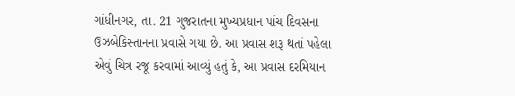ગાંધીનગર, તા. 21 ગુજરાતના મુખ્યપ્રધાન પાંચ દિવસના ઉઝબેકિસ્તાનના પ્રવાસે ગયા છે. આ પ્રવાસ શરૂ થતાં પહેલા એવું ચિત્ર રજૂ કરવામાં આવ્યું હતું કે, આ પ્રવાસ દરમિયાન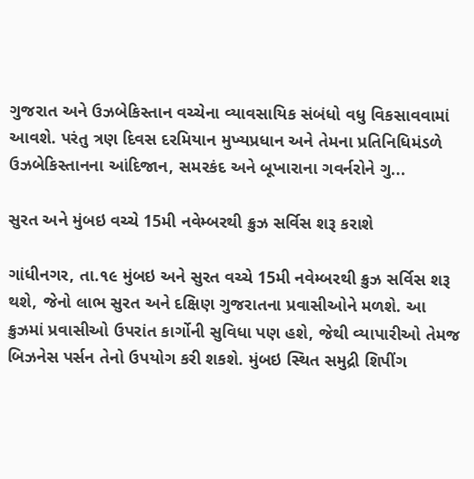ગુજરાત અને ઉઝબેકિસ્તાન વચ્ચેના વ્યાવસાયિક સંબંધો વધુ વિકસાવવામાં આવશે. પરંતુ ત્રણ દિવસ દરમિયાન મુખ્યપ્રધાન અને તેમના પ્રતિનિધિમંડળે ઉઝબેકિસ્તાનના આંદિજાન, સમરકંદ અને બૂખારાના ગવર્નરોને ગુ...

સુરત અને મુંબઇ વચ્ચે 15મી નવેમ્બરથી ક્રુઝ સર્વિસ શરૂ કરાશે

ગાંધીનગર, તા.૧૯ મુંબઇ અને સુરત વચ્ચે 15મી નવેમ્બરથી ક્રુઝ સર્વિસ શરૂ થશે, જેનો લાભ સુરત અને દક્ષિણ ગુજરાતના પ્રવાસીઓને મળશે. આ ક્રુઝમાં પ્રવાસીઓ ઉપરાંત કાર્ગોની સુવિધા પણ હશે, જેથી વ્યાપારીઓ તેમજ બિઝનેસ પર્સન તેનો ઉપયોગ કરી શકશે. મુંબઇ સ્થિત સમુદ્રી શિપીંગ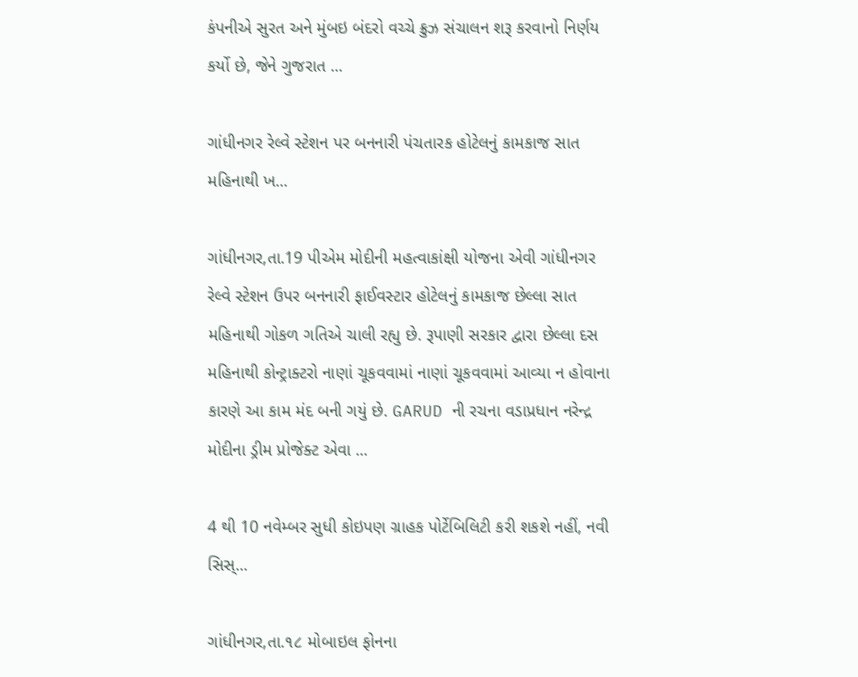કંપનીએ સુરત અને મુંબઇ બંદરો વચ્ચે ક્રુઝ સંચાલન શરૂ કરવાનો નિર્ણય કર્યો છે, જેને ગુજરાત ...

ગાંધીનગર રેલ્વે સ્ટેશન પર બનનારી પંચતારક હોટેલનું કામકાજ સાત મહિનાથી ખ...

ગાંધીનગર,તા.19 પીએમ મોદીની મહત્વાકાંક્ષી યોજના એવી ગાંધીનગર રેલ્વે સ્ટેશન ઉપર બનનારી ફાઈવસ્ટાર હોટેલનું કામકાજ છેલ્લા સાત મહિનાથી ગોકળ ગતિએ ચાલી રહ્યુ છે. રૂપાણી સરકાર દ્વારા છેલ્લા દસ મહિનાથી કોન્ટ્રાક્ટરો નાણાં ચૂકવવામાં નાણાં ચૂકવવામાં આવ્યા ન હોવાના કારણે આ કામ મંદ બની ગયું છે. GARUD ની રચના વડાપ્રધાન નરેન્દ્ર મોદીના ડ્રીમ પ્રોજેક્ટ એવા ...

4 થી 10 નવેમ્બર સુધી કોઇપણ ગ્રાહક પોર્ટેબિલિટી કરી શકશે નહીં, નવી સિસ્...

ગાંધીનગર,તા.૧૮ મોબાઇલ ફોનના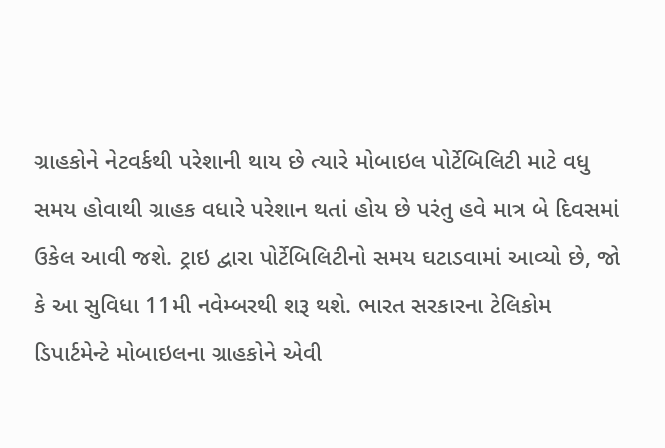ગ્રાહકોને નેટવર્કથી પરેશાની થાય છે ત્યારે મોબાઇલ પોર્ટેબિલિટી માટે વધુ સમય હોવાથી ગ્રાહક વધારે પરેશાન થતાં હોય છે પરંતુ હવે માત્ર બે દિવસમાં ઉકેલ આવી જશે. ટ્રાઇ દ્વારા પોર્ટેબિલિટીનો સમય ઘટાડવામાં આવ્યો છે, જો કે આ સુવિધા 11મી નવેમ્બરથી શરૂ થશે. ભારત સરકારના ટેલિકોમ ડિપાર્ટમેન્ટે મોબાઇલના ગ્રાહકોને એવી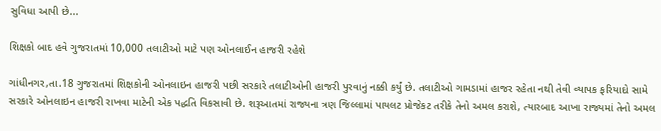સુવિધા આપી છે...

શિક્ષકો બાદ હવે ગુજરાતમાં 10,000 તલાટીઓ માટે પણ ઓનલાઈન હાજરી રહેશે

ગાંધીનગર,તા.18 ગુજરાતમાં શિક્ષકોની ઓનલાઇન હાજરી પછી સરકારે તલાટીઓની હાજરી પુરવાનું નક્કી કર્યું છે. તલાટીઓ ગામડામાં હાજર રહેતા નથી તેવી વ્યાપક ફરિયાદો સામે સરકારે ઓનલાઇન હાજરી રાખવા માટેની એક પદ્ધતિ વિકસાવી છે. શરૂઆતમાં રાજ્યના ત્રણ જિલ્લામાં પાયલટ પ્રોજેકટ તરીકે તેનો અમલ કરાશે, ત્યારબાદ આખા રાજ્યમાં તેનો અમલ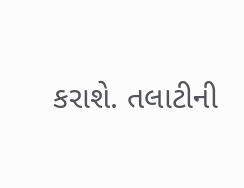કરાશે. તલાટીની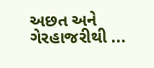અછત અને ગેરહાજરીથી ...